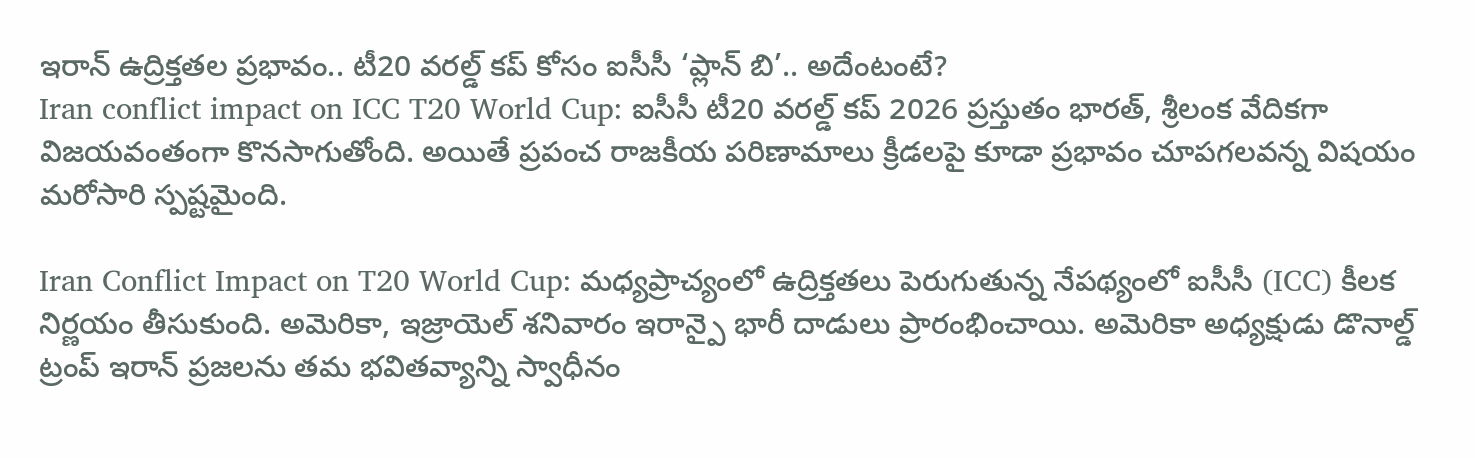ఇరాన్ ఉద్రిక్తతల ప్రభావం.. టీ20 వరల్డ్ కప్ కోసం ఐసీసీ ‘ప్లాన్ బి’.. అదేంటంటే?
Iran conflict impact on ICC T20 World Cup: ఐసీసీ టీ20 వరల్డ్ కప్ 2026 ప్రస్తుతం భారత్, శ్రీలంక వేదికగా విజయవంతంగా కొనసాగుతోంది. అయితే ప్రపంచ రాజకీయ పరిణామాలు క్రీడలపై కూడా ప్రభావం చూపగలవన్న విషయం మరోసారి స్పష్టమైంది.

Iran Conflict Impact on T20 World Cup: మధ్యప్రాచ్యంలో ఉద్రిక్తతలు పెరుగుతున్న నేపథ్యంలో ఐసీసీ (ICC) కీలక నిర్ణయం తీసుకుంది. అమెరికా, ఇజ్రాయెల్ శనివారం ఇరాన్పై భారీ దాడులు ప్రారంభించాయి. అమెరికా అధ్యక్షుడు డొనాల్డ్ ట్రంప్ ఇరాన్ ప్రజలను తమ భవితవ్యాన్ని స్వాధీనం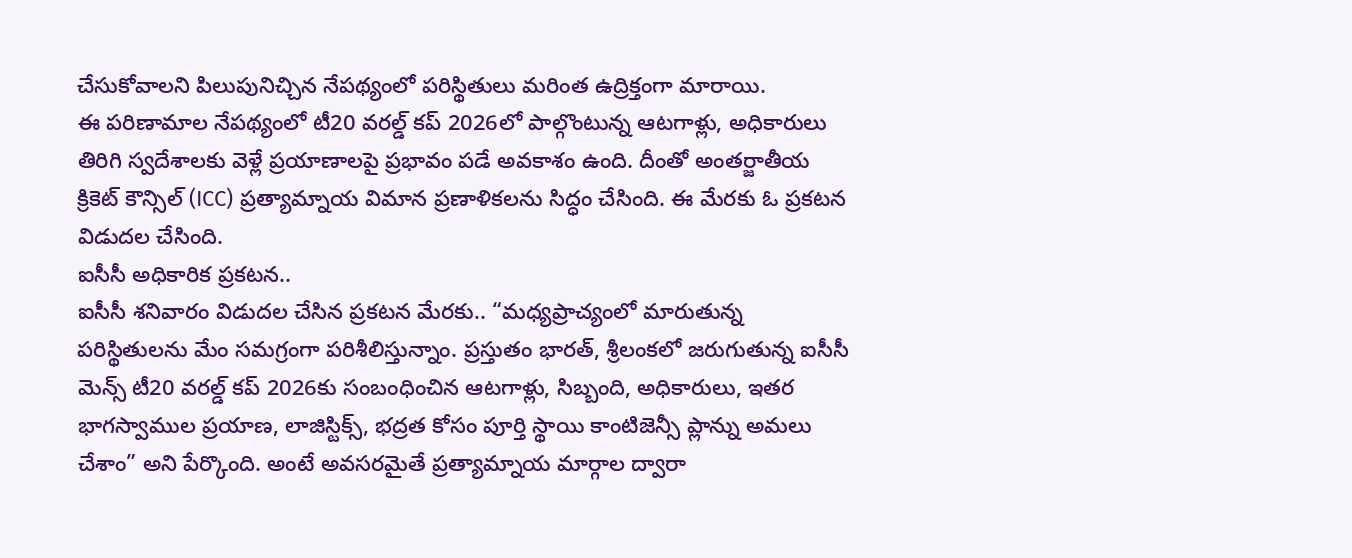చేసుకోవాలని పిలుపునిచ్చిన నేపథ్యంలో పరిస్థితులు మరింత ఉద్రిక్తంగా మారాయి.
ఈ పరిణామాల నేపథ్యంలో టీ20 వరల్డ్ కప్ 2026లో పాల్గొంటున్న ఆటగాళ్లు, అధికారులు తిరిగి స్వదేశాలకు వెళ్లే ప్రయాణాలపై ప్రభావం పడే అవకాశం ఉంది. దీంతో అంతర్జాతీయ క్రికెట్ కౌన్సిల్ (ICC) ప్రత్యామ్నాయ విమాన ప్రణాళికలను సిద్ధం చేసింది. ఈ మేరకు ఓ ప్రకటన విడుదల చేసింది.
ఐసీసీ అధికారిక ప్రకటన..
ఐసీసీ శనివారం విడుదల చేసిన ప్రకటన మేరకు.. “మధ్యప్రాచ్యంలో మారుతున్న పరిస్థితులను మేం సమగ్రంగా పరిశీలిస్తున్నాం. ప్రస్తుతం భారత్, శ్రీలంకలో జరుగుతున్న ఐసీసీ మెన్స్ టీ20 వరల్డ్ కప్ 2026కు సంబంధించిన ఆటగాళ్లు, సిబ్బంది, అధికారులు, ఇతర భాగస్వాముల ప్రయాణ, లాజిస్టిక్స్, భద్రత కోసం పూర్తి స్థాయి కాంటిజెన్సీ ప్లాన్ను అమలు చేశాం” అని పేర్కొంది. అంటే అవసరమైతే ప్రత్యామ్నాయ మార్గాల ద్వారా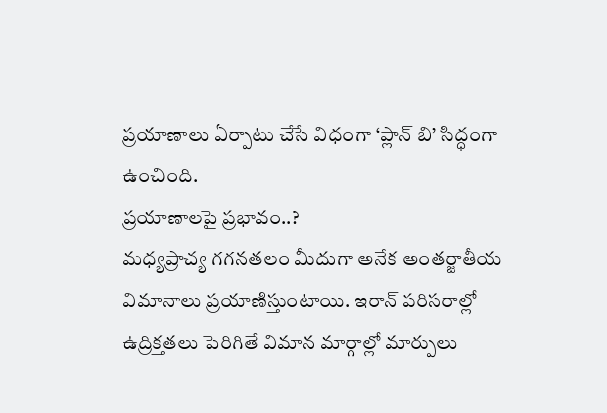ప్రయాణాలు ఏర్పాటు చేసే విధంగా ‘ప్లాన్ బి’ సిద్ధంగా ఉంచింది.
ప్రయాణాలపై ప్రభావం..?
మధ్యప్రాచ్య గగనతలం మీదుగా అనేక అంతర్జాతీయ విమానాలు ప్రయాణిస్తుంటాయి. ఇరాన్ పరిసరాల్లో ఉద్రిక్తతలు పెరిగితే విమాన మార్గాల్లో మార్పులు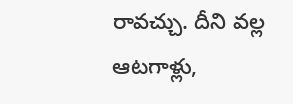రావచ్చు. దీని వల్ల ఆటగాళ్లు,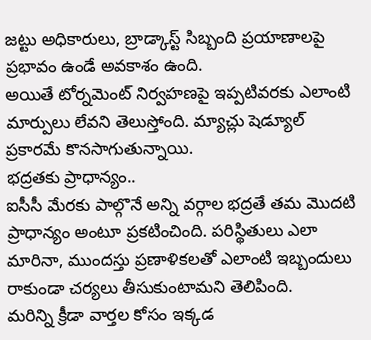జట్టు అధికారులు, బ్రాడ్కాస్ట్ సిబ్బంది ప్రయాణాలపై ప్రభావం ఉండే అవకాశం ఉంది.
అయితే టోర్నమెంట్ నిర్వహణపై ఇప్పటివరకు ఎలాంటి మార్పులు లేవని తెలుస్తోంది. మ్యాచ్లు షెడ్యూల్ ప్రకారమే కొనసాగుతున్నాయి.
భద్రతకు ప్రాధాన్యం..
ఐసీసీ మేరకు పాల్గొనే అన్ని వర్గాల భద్రతే తమ మొదటి ప్రాధాన్యం అంటూ ప్రకటించింది. పరిస్థితులు ఎలా మారినా, ముందస్తు ప్రణాళికలతో ఎలాంటి ఇబ్బందులు రాకుండా చర్యలు తీసుకుంటామని తెలిపింది.
మరిన్ని క్రీడా వార్తల కోసం ఇక్కడ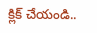క్లిక్ చేయండి..